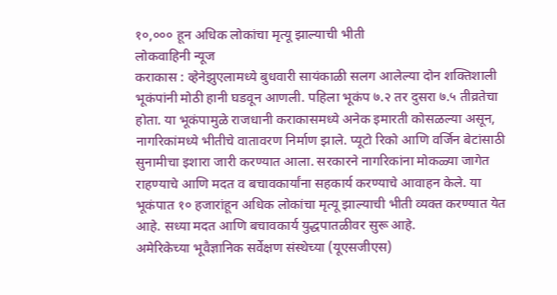१०,००० हून अधिक लोकांचा मृत्यू झाल्याची भीती
लोकवाहिनी न्यूज
कराकास : व्हेनेझुएलामध्ये बुधवारी सायंकाळी सलग आलेल्या दोन शक्तिशाली भूकंपांनी मोठी हानी घडवून आणली. पहिला भूकंप ७.२ तर दुसरा ७.५ तीव्रतेचा होता. या भूकंपामुळे राजधानी कराकासमध्ये अनेक इमारती कोसळल्या असून, नागरिकांमध्ये भीतीचे वातावरण निर्माण झाले. प्यूटो रिको आणि वर्जिन बेटांसाठी सुनामीचा इशारा जारी करण्यात आला. सरकारने नागरिकांना मोकळ्या जागेत राहण्याचे आणि मदत व बचावकार्यांना सहकार्य करण्याचे आवाहन केले. या भूकंपात १० हजारांहून अधिक लोकांचा मृत्यू झाल्याची भीती व्यक्त करण्यात येत आहे. सध्या मदत आणि बचावकार्य युद्धपातळीवर सुरू आहे.
अमेरिकेच्या भूवैज्ञानिक सर्वेक्षण संस्थेच्या (यूएसजीएस)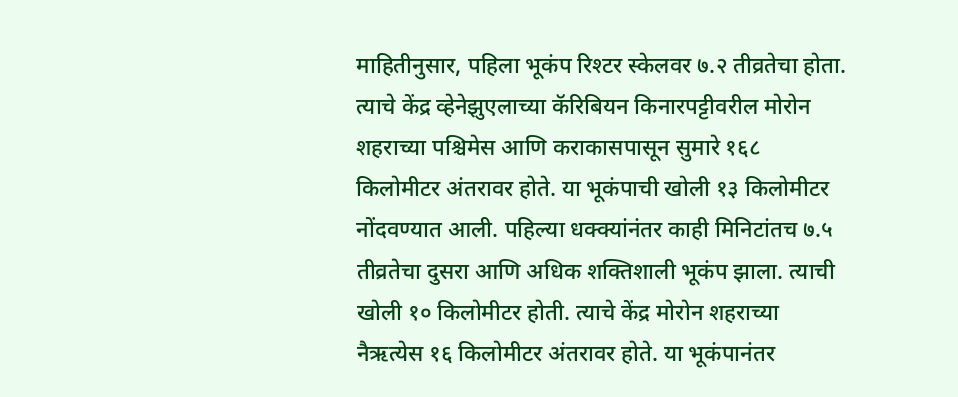माहितीनुसार, पहिला भूकंप रिश्टर स्केलवर ७.२ तीव्रतेचा होता. त्याचे केंद्र व्हेनेझुएलाच्या कॅरिबियन किनारपट्टीवरील मोरोन शहराच्या पश्चिमेस आणि कराकासपासून सुमारे १६८ किलोमीटर अंतरावर होते. या भूकंपाची खोली १३ किलोमीटर नोंदवण्यात आली. पहिल्या धक्क्यांनंतर काही मिनिटांतच ७.५ तीव्रतेचा दुसरा आणि अधिक शक्तिशाली भूकंप झाला. त्याची खोली १० किलोमीटर होती. त्याचे केंद्र मोरोन शहराच्या नैऋत्येस १६ किलोमीटर अंतरावर होते. या भूकंपानंतर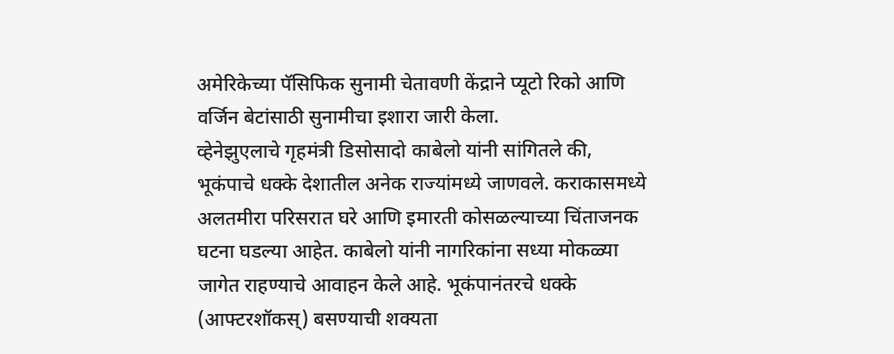अमेरिकेच्या पॅसिफिक सुनामी चेतावणी केंद्राने प्यूटो रिको आणि वर्जिन बेटांसाठी सुनामीचा इशारा जारी केला.
व्हेनेझुएलाचे गृहमंत्री डिसोसादो काबेलो यांनी सांगितले की, भूकंपाचे धक्के देशातील अनेक राज्यांमध्ये जाणवले. कराकासमध्ये अलतमीरा परिसरात घरे आणि इमारती कोसळल्याच्या चिंताजनक घटना घडल्या आहेत. काबेलो यांनी नागरिकांना सध्या मोकळ्या जागेत राहण्याचे आवाहन केले आहे. भूकंपानंतरचे धक्के (आफ्टरशॉकस्) बसण्याची शक्यता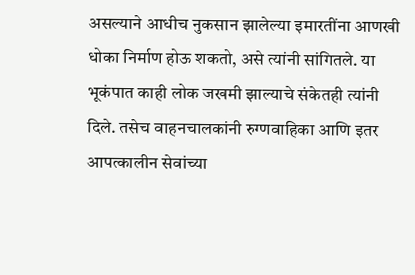असल्याने आधीच नुकसान झालेल्या इमारतींना आणखी धोका निर्माण होऊ शकतो, असे त्यांनी सांगितले. या भूकंपात काही लोक जखमी झाल्याचे संकेतही त्यांनी दिले. तसेच वाहनचालकांनी रुग्णवाहिका आणि इतर आपत्कालीन सेवांच्या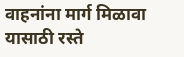वाहनांना मार्ग मिळावा यासाठी रस्ते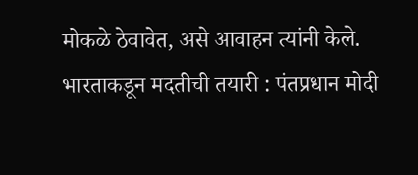मोकळे ठेवावेत, असे आवाहन त्यांनी केले.
भारताकडून मदतीची तयारी : पंतप्रधान मोदी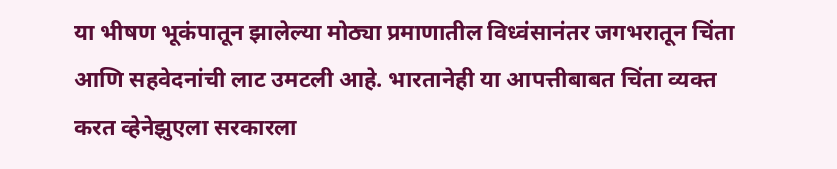या भीषण भूकंपातून झालेल्या मोठ्या प्रमाणातील विध्वंसानंतर जगभरातून चिंता आणि सहवेदनांची लाट उमटली आहे. भारतानेही या आपत्तीबाबत चिंता व्यक्त करत व्हेनेझुएला सरकारला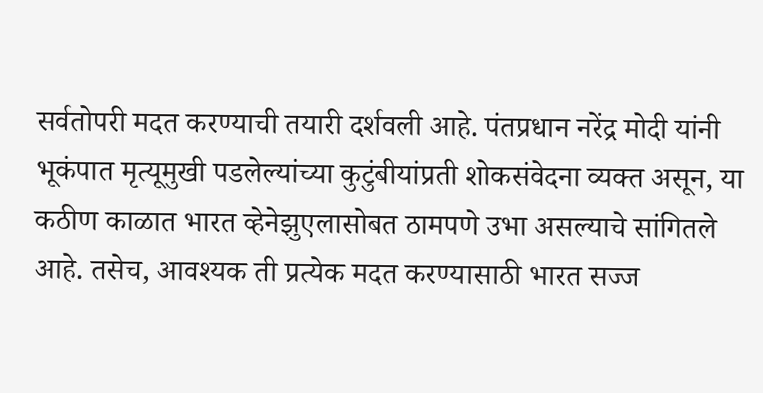सर्वतोपरी मदत करण्याची तयारी दर्शवली आहे. पंतप्रधान नरेंद्र मोदी यांनी भूकंपात मृत्यूमुखी पडलेल्यांच्या कुटुंबीयांप्रती शोकसंवेदना व्यक्त असून, या कठीण काळात भारत व्हेनेझुएलासोबत ठामपणे उभा असल्याचे सांगितले आहे. तसेच, आवश्यक ती प्रत्येक मदत करण्यासाठी भारत सज्ज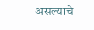असल्याचे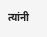त्यांनी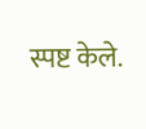स्पष्ट केले.